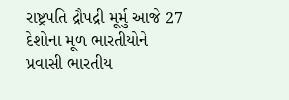રાષ્ટ્રપતિ દ્રૌપદ્રી મૂર્મુ આજે 27 દેશોના મૂળ ભારતીયોને પ્રવાસી ભારતીય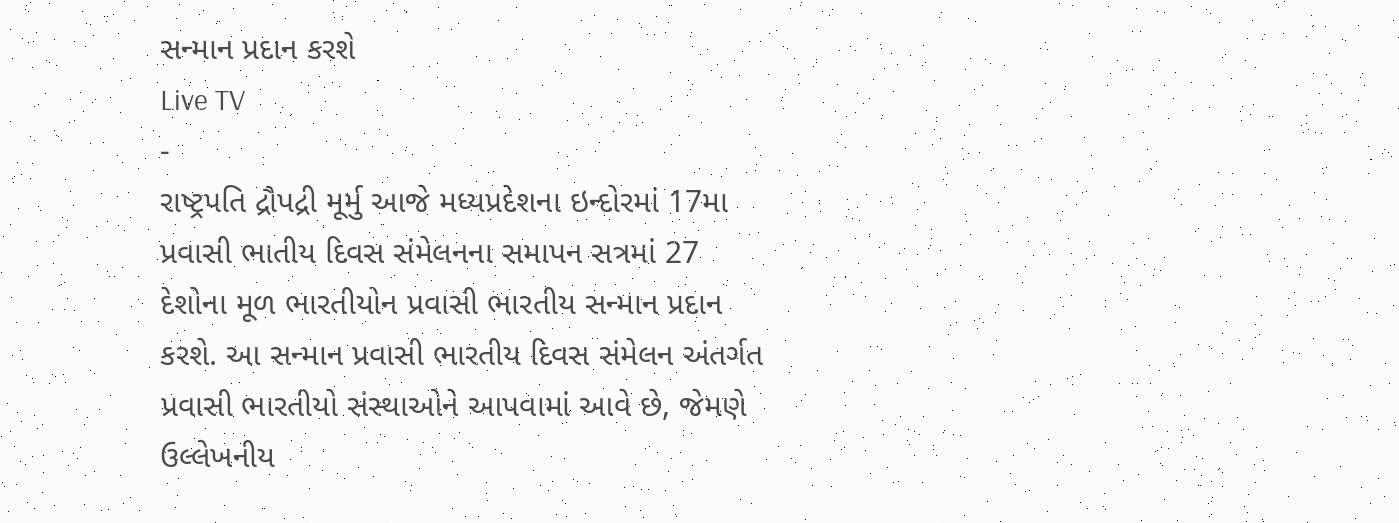સન્માન પ્રદાન કરશે
Live TV
-
રાષ્ટ્રપતિ દ્રૌપદ્રી મૂર્મુ આજે મધ્યપ્રદેશના ઇન્દોરમાં 17મા પ્રવાસી ભાતીય દિવસ સંમેલનના સમાપન સત્રમાં 27 દેશોના મૂળ ભારતીયોન પ્રવાસી ભારતીય સન્માન પ્રદાન કરશે. આ સન્માન પ્રવાસી ભારતીય દિવસ સંમેલન અંતર્ગત પ્રવાસી ભારતીયો સંસ્થાઓને આપવામાં આવે છે, જેમણે ઉલ્લેખનીય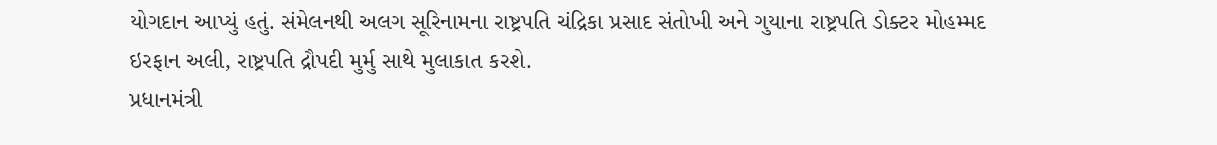યોગદાન આપ્યું હતું. સંમેલનથી અલગ સૂરિનામના રાષ્ટ્રપતિ ચંદ્રિકા પ્રસાદ સંતોખી અને ગુયાના રાષ્ટ્રપતિ ડોક્ટર મોહમ્મદ ઇરફાન અલી, રાષ્ટ્રપતિ દ્રૌપદી મુર્મુ સાથે મુલાકાત કરશે.
પ્રધાનમંત્રી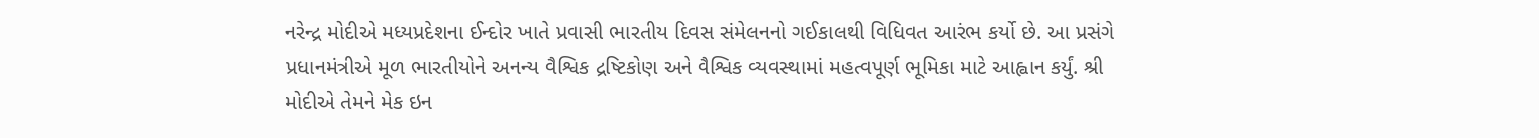નરેન્દ્ર મોદીએ મધ્યપ્રદેશના ઈન્દોર ખાતે પ્રવાસી ભારતીય દિવસ સંમેલનનો ગઈકાલથી વિધિવત આરંભ કર્યો છે. આ પ્રસંગે પ્રધાનમંત્રીએ મૂળ ભારતીયોને અનન્ય વૈશ્વિક દ્રષ્ટિકોણ અને વૈશ્વિક વ્યવસ્થામાં મહત્વપૂર્ણ ભૂમિકા માટે આહ્વાન કર્યું. શ્રી મોદીએ તેમને મેક ઇન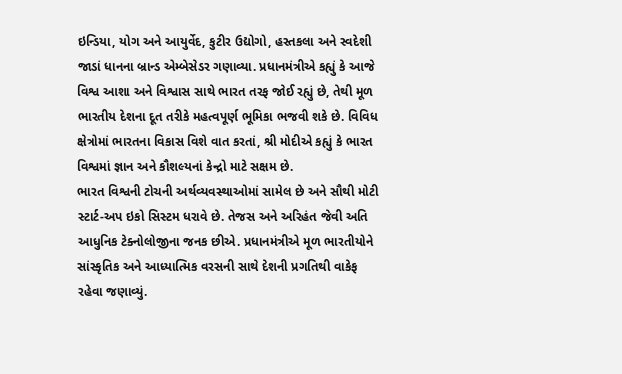ઇન્ડિયા, યોગ અને આયુર્વેદ, કુટીર ઉદ્યોગો, હસ્તકલા અને સ્વદેશી જાડાં ધાનના બ્રાન્ડ એમ્બેસેડર ગણાવ્યા. પ્રધાનમંત્રીએ કહ્યું કે આજે વિશ્વ આશા અને વિશ્વાસ સાથે ભારત તરફ જોઈ રહ્યું છે, તેથી મૂળ ભારતીય દેશના દૂત તરીકે મહત્વપૂર્ણ ભૂમિકા ભજવી શકે છે. વિવિધ ક્ષેત્રોમાં ભારતના વિકાસ વિશે વાત કરતાં, શ્રી મોદીએ કહ્યું કે ભારત વિશ્વમાં જ્ઞાન અને કૌશલ્યનાં કેન્દ્રો માટે સક્ષમ છે.
ભારત વિશ્વની ટોચની અર્થવ્યવસ્થાઓમાં સામેલ છે અને સૌથી મોટી સ્ટાર્ટ-અપ ઇકો સિસ્ટમ ધરાવે છે. તેજસ અને અરિહંત જેવી અતિ આધુનિક ટેક્નોલોજીના જનક છીએ. પ્રધાનમંત્રીએ મૂળ ભારતીયોને સાંસ્કૃતિક અને આધ્યાત્મિક વરસની સાથે દેશની પ્રગતિથી વાકેફ રહેવા જણાવ્યું.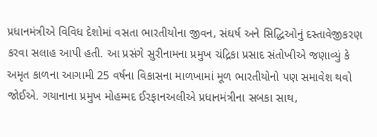પ્રધાનમંત્રીએ વિવિધ દેશોમાં વસતા ભારતીયોના જીવન, સંઘર્ષ અને સિદ્ધિઓનું દસ્તાવેજીકરણ કરવા સલાહ આપી હતી. આ પ્રસંગે સુરીનામના પ્રમુખ ચંદ્રિકા પ્રસાદ સંતોખીએ જણાવ્યું કે અમૃત કાળના આગામી 25 વર્ષના વિકાસના માળખામાં મૂળ ભારતીયોનો પણ સમાવેશ થવો જોઈએ. ગયાનાના પ્રમુખ મોહમ્મદ ઈરફાનઅલીએ પ્રધાનમંત્રીના સબકા સાથ,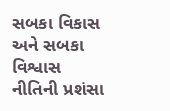સબકા વિકાસ અને સબકા વિશ્વાસ નીતિની પ્રશંસા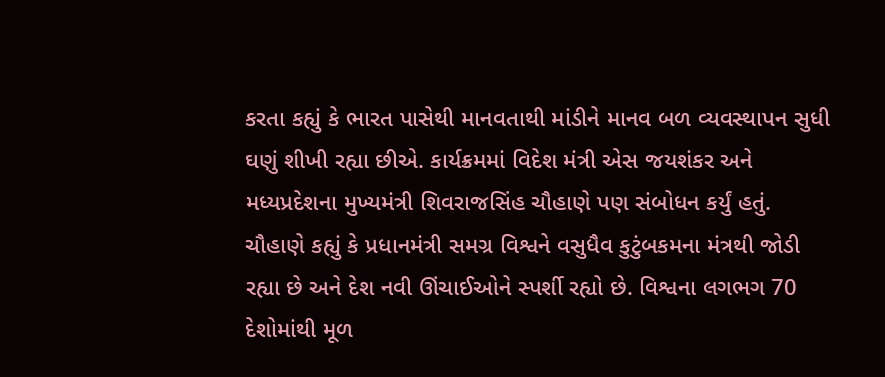કરતા કહ્યું કે ભારત પાસેથી માનવતાથી માંડીને માનવ બળ વ્યવસ્થાપન સુધી ઘણું શીખી રહ્યા છીએ. કાર્યક્રમમાં વિદેશ મંત્રી એસ જયશંકર અને મધ્યપ્રદેશના મુખ્યમંત્રી શિવરાજસિંહ ચૌહાણે પણ સંબોધન કર્યું હતું. ચૌહાણે કહ્યું કે પ્રધાનમંત્રી સમગ્ર વિશ્વને વસુધૈવ કુટુંબકમના મંત્રથી જોડી રહ્યા છે અને દેશ નવી ઊંચાઈઓને સ્પર્શી રહ્યો છે. વિશ્વના લગભગ 70 દેશોમાંથી મૂળ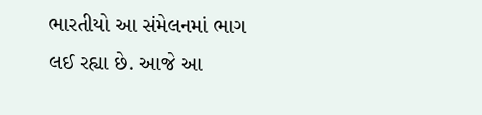ભારતીયો આ સંમેલનમાં ભાગ લઈ રહ્યા છે. આજે આ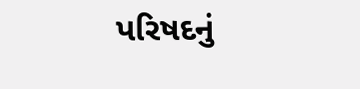પરિષદનું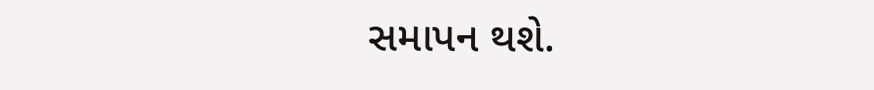સમાપન થશે.